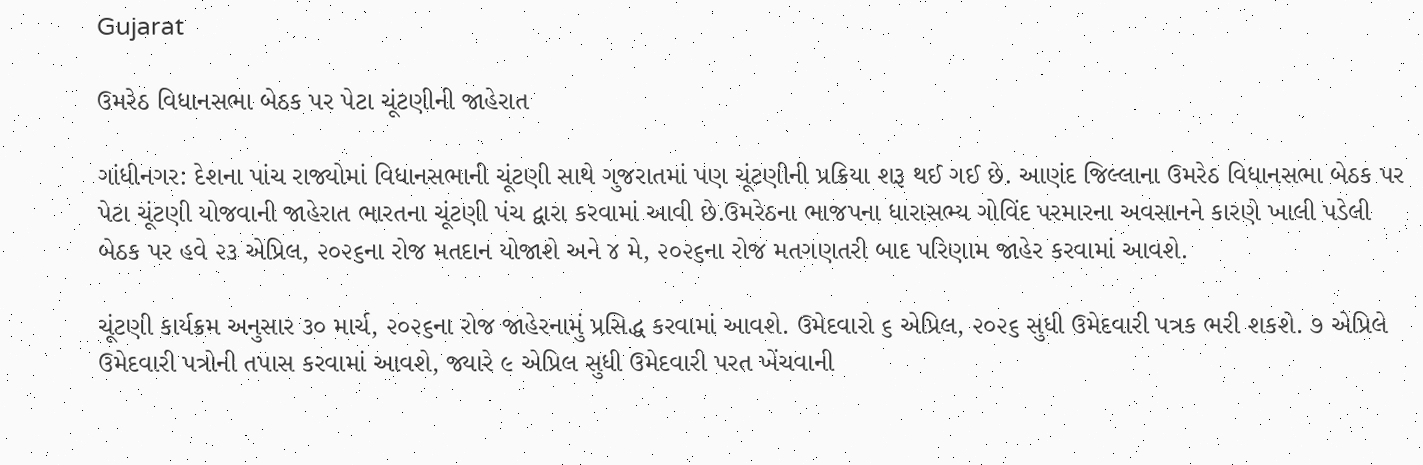Gujarat

ઉમરેઠ વિધાનસભા બેઠક પર પેટા ચૂંટણીની જાહેરાત

ગાંધીનગર: દેશના પાંચ રાજ્યોમાં વિધાનસભાની ચૂંટણી સાથે ગુજરાતમાં પણ ચૂંટણીની પ્રક્રિયા શરૂ થઈ ગઈ છે. આણંદ જિલ્લાના ઉમરેઠ વિધાનસભા બેઠક પર પેટા ચૂંટણી યોજવાની જાહેરાત ભારતના ચૂંટણી પંચ દ્વારા કરવામાં આવી છે.ઉમરેઠના ભાજપના ધારાસભ્ય ગોવિંદ પરમારના અવસાનને કારણે ખાલી પડેલી બેઠક પર હવે ૨૩ એપ્રિલ, ૨૦૨૬ના રોજ મતદાન યોજાશે અને ૪ મે, ૨૦૨૬ના રોજ મતગણતરી બાદ પરિણામ જાહેર કરવામાં આવશે.

ચૂંટણી કાર્યક્રમ અનુસાર ૩૦ માર્ચ, ૨૦૨૬ના રોજ જાહેરનામું પ્રસિદ્ધ કરવામાં આવશે. ઉમેદવારો ૬ એપ્રિલ, ૨૦૨૬ સુધી ઉમેદવારી પત્રક ભરી શકશે. ૭ એપ્રિલે ઉમેદવારી પત્રોની તપાસ કરવામાં આવશે, જ્યારે ૯ એપ્રિલ સુધી ઉમેદવારી પરત ખેંચવાની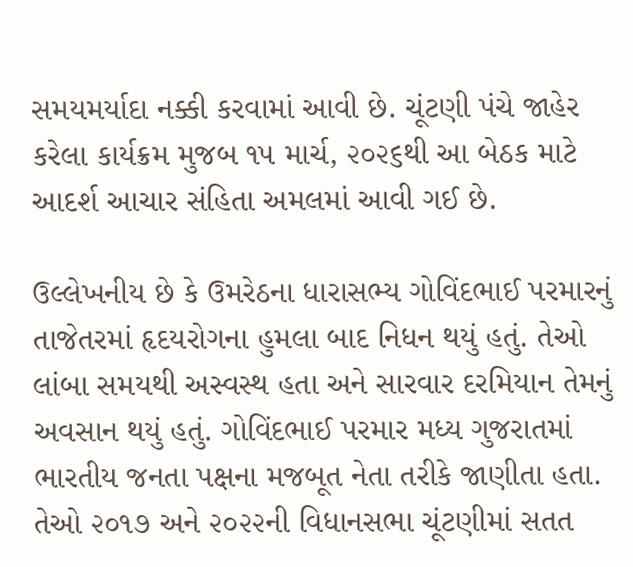સમયમર્યાદા નક્કી કરવામાં આવી છે. ચૂંટણી પંચે જાહેર કરેલા કાર્યક્રમ મુજબ ૧૫ માર્ચ, ૨૦૨૬થી આ બેઠક માટે આદર્શ આચાર સંહિતા અમલમાં આવી ગઈ છે.

ઉલ્લેખનીય છે કે ઉમરેઠના ધારાસભ્ય ગોવિંદભાઈ પરમારનું તાજેતરમાં હૃદયરોગના હુમલા બાદ નિધન થયું હતું. તેઓ લાંબા સમયથી અસ્વસ્થ હતા અને સારવાર દરમિયાન તેમનું અવસાન થયું હતું. ગોવિંદભાઈ પરમાર મધ્ય ગુજરાતમાં ભારતીય જનતા પક્ષના મજબૂત નેતા તરીકે જાણીતા હતા. તેઓ ૨૦૧૭ અને ૨૦૨૨ની વિધાનસભા ચૂંટણીમાં સતત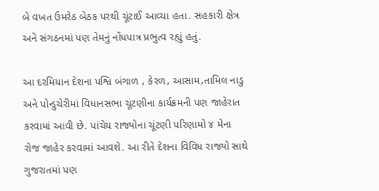બે વખત ઉમરેઠ બેઠક પરથી ચૂંટાઈ આવ્યા હતા. સહકારી ક્ષેત્ર અને સંગઠનમાં પણ તેમનું નોંધપાત્ર પ્રભુત્વ રહ્યું હતું.

આ દરમિયાન દેશના પશ્વિ બંગાળ , કેરળ, આસામ,તામિલ નાડુ અને પોન્ડુચેરીમાં વિધાનસભા ચૂંટણીના કાર્યક્રમની પણ જાહેરાત કરવામાં આવી છે. પાંચેય રાજ્યોના ચૂંટણી પરિણામો ૪ મેના રોજ જાહેર કરવામાં આવશે. આ રીતે દેશના વિવિધ રાજ્યો સાથે ગુજરાતમાં પણ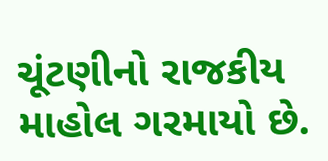ચૂંટણીનો રાજકીય માહોલ ગરમાયો છે.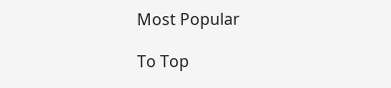Most Popular

To Top